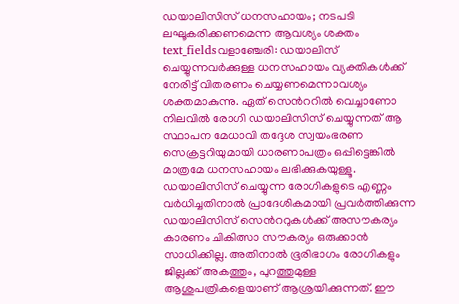ഡയാലിസിസ് ധനസഹായം; നടപടി ലഘൂകരിക്കണമെന്ന ആവശ്യം ശക്തം
text_fieldsവളാഞ്ചേരി: ഡയാലിസ് ചെയ്യുന്നവർക്കുള്ള ധനസഹായം വ്യക്തികൾക്ക് നേരിട്ട് വിതരണം ചെയ്യണമെന്നാവശ്യം ശക്തമാകുന്നു. ഏത് സെൻററിൽ വെച്ചാണോ നിലവിൽ രോഗി ഡയാലിസിസ് ചെയ്യുന്നത് ആ സ്ഥാപന മേധാവി തദ്ദേശ സ്വയംഭരണ സെക്രട്ടറിയുമായി ധാരണാപത്രം ഒപ്പിട്ടെങ്കിൽ മാത്രമേ ധനസഹായം ലഭിക്കുകയുള്ളൂ.
ഡയാലിസിസ് ചെയ്യുന്ന രോഗികളുടെ എണ്ണം വർധിച്ചതിനാൽ പ്രാദേശികമായി പ്രവർത്തിക്കുന്ന ഡയാലിസിസ് സെൻററുകൾക്ക് അസൗകര്യം കാരണം ചികിത്സാ സൗകര്യം ഒരുക്കാൻ സാധിക്കില്ല. അതിനാൽ ഭൂരിഭാഗം രോഗികളും ജില്ലക്ക് അകത്തും, പുറത്തുമുള്ള ആശുപത്രികളെയാണ് ആശ്രയിക്കുന്നത്. ഈ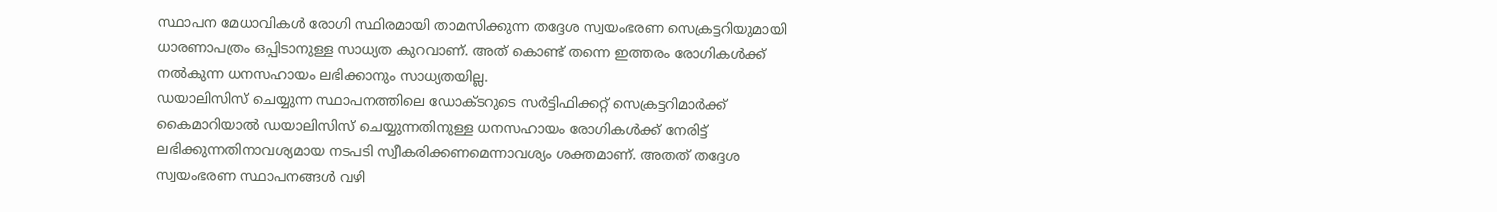സ്ഥാപന മേധാവികൾ രോഗി സ്ഥിരമായി താമസിക്കുന്ന തദ്ദേശ സ്വയംഭരണ സെക്രട്ടറിയുമായി ധാരണാപത്രം ഒപ്പിടാനുള്ള സാധ്യത കുറവാണ്. അത് കൊണ്ട് തന്നെ ഇത്തരം രോഗികൾക്ക് നൽകുന്ന ധനസഹായം ലഭിക്കാനും സാധ്യതയില്ല.
ഡയാലിസിസ് ചെയ്യുന്ന സ്ഥാപനത്തിലെ ഡോക്ടറുടെ സർട്ടിഫിക്കറ്റ് സെക്രട്ടറിമാർക്ക് കൈമാറിയാൽ ഡയാലിസിസ് ചെയ്യുന്നതിനുള്ള ധനസഹായം രോഗികൾക്ക് നേരിട്ട് ലഭിക്കുന്നതിനാവശ്യമായ നടപടി സ്വീകരിക്കണമെന്നാവശ്യം ശക്തമാണ്. അതത് തദ്ദേശ സ്വയംഭരണ സ്ഥാപനങ്ങൾ വഴി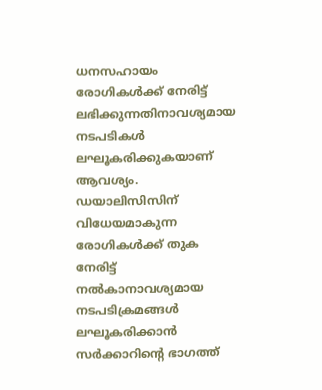ധനസഹായം രോഗികൾക്ക് നേരിട്ട് ലഭിക്കുന്നതിനാവശ്യമായ നടപടികൾ ലഘൂകരിക്കുകയാണ് ആവശ്യം. ഡയാലിസിസിന് വിധേയമാകുന്ന രോഗികൾക്ക് തുക നേരിട്ട് നൽകാനാവശ്യമായ നടപടിക്രമങ്ങൾ ലഘൂകരിക്കാൻ സർക്കാറിന്റെ ഭാഗത്ത്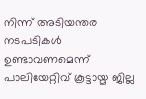നിന്ന് അടിയന്തര നടപടികൾ ഉണ്ടാവണമെന്ന് പാലിയേറ്റിവ് കൂട്ടായ്മ ജില്ല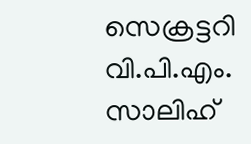സെക്രട്ടറി വി.പി.എം. സാലിഹ്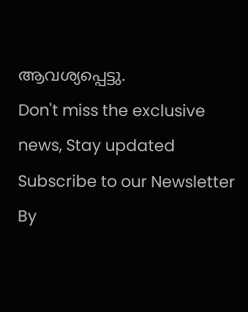ആവശ്യപ്പെട്ടു.
Don't miss the exclusive news, Stay updated
Subscribe to our Newsletter
By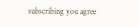subscribing you agree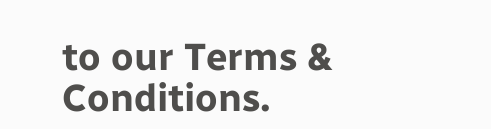to our Terms & Conditions.